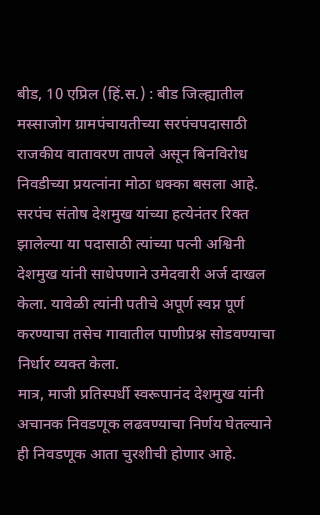बीड, 10 एप्रिल (हिं.स.) : बीड जिल्ह्यातील मस्साजोग ग्रामपंचायतीच्या सरपंचपदासाठी राजकीय वातावरण तापले असून बिनविरोध निवडीच्या प्रयत्नांना मोठा धक्का बसला आहे.
सरपंच संतोष देशमुख यांच्या हत्येनंतर रिक्त झालेल्या या पदासाठी त्यांच्या पत्नी अश्विनी देशमुख यांनी साधेपणाने उमेदवारी अर्ज दाखल केला. यावेळी त्यांनी पतीचे अपूर्ण स्वप्न पूर्ण करण्याचा तसेच गावातील पाणीप्रश्न सोडवण्याचा निर्धार व्यक्त केला.
मात्र, माजी प्रतिस्पर्धी स्वरूपानंद देशमुख यांनी अचानक निवडणूक लढवण्याचा निर्णय घेतल्याने ही निवडणूक आता चुरशीची होणार आहे.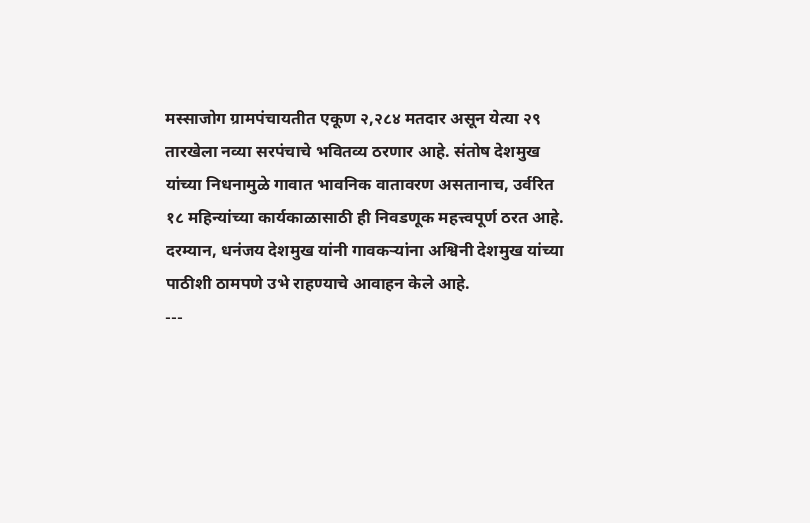मस्साजोग ग्रामपंचायतीत एकूण २,२८४ मतदार असून येत्या २९ तारखेला नव्या सरपंचाचे भवितव्य ठरणार आहे. संतोष देशमुख यांच्या निधनामुळे गावात भावनिक वातावरण असतानाच, उर्वरित १८ महिन्यांच्या कार्यकाळासाठी ही निवडणूक महत्त्वपूर्ण ठरत आहे.
दरम्यान, धनंजय देशमुख यांनी गावकऱ्यांना अश्विनी देशमुख यांच्या पाठीशी ठामपणे उभे राहण्याचे आवाहन केले आहे.
---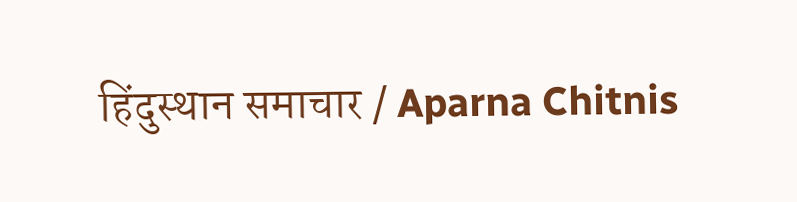हिंदुस्थान समाचार / Aparna Chitnis